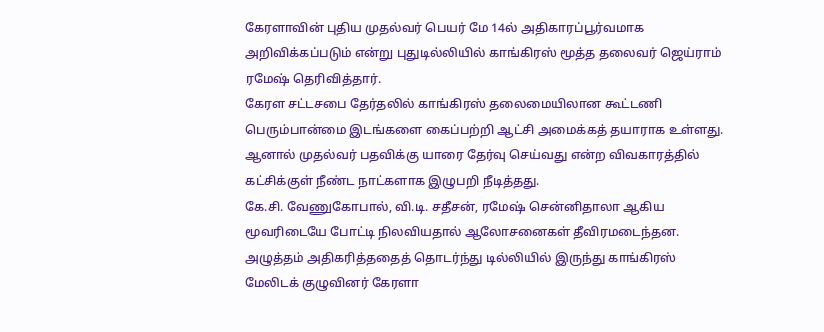கேரளாவின் புதிய முதல்வர் பெயர் மே 14ல் அதிகாரப்பூர்வமாக அறிவிக்கப்படும் என்று புதுடில்லியில் காங்கிரஸ் மூத்த தலைவர் ஜெய்ராம் ரமேஷ் தெரிவித்தார்.
கேரள சட்டசபை தேர்தலில் காங்கிரஸ் தலைமையிலான கூட்டணி பெரும்பான்மை இடங்களை கைப்பற்றி ஆட்சி அமைக்கத் தயாராக உள்ளது. ஆனால் முதல்வர் பதவிக்கு யாரை தேர்வு செய்வது என்ற விவகாரத்தில் கட்சிக்குள் நீண்ட நாட்களாக இழுபறி நீடித்தது.
கே.சி. வேணுகோபால், வி.டி. சதீசன், ரமேஷ் சென்னிதாலா ஆகிய மூவரிடையே போட்டி நிலவியதால் ஆலோசனைகள் தீவிரமடைந்தன. அழுத்தம் அதிகரித்ததைத் தொடர்ந்து டில்லியில் இருந்து காங்கிரஸ் மேலிடக் குழுவினர் கேரளா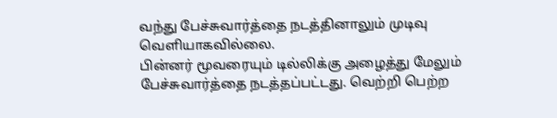வந்து பேச்சுவார்த்தை நடத்தினாலும் முடிவு வெளியாகவில்லை.
பின்னர் மூவரையும் டில்லிக்கு அழைத்து மேலும் பேச்சுவார்த்தை நடத்தப்பட்டது. வெற்றி பெற்ற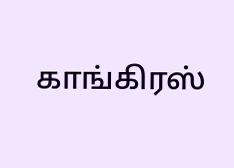காங்கிரஸ்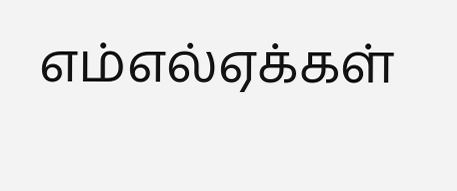எம்எல்ஏக்கள்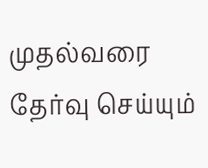முதல்வரை தேர்வு செய்யும்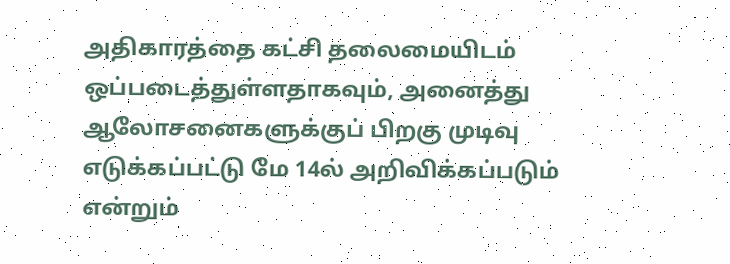அதிகாரத்தை கட்சி தலைமையிடம் ஒப்படைத்துள்ளதாகவும், அனைத்து ஆலோசனைகளுக்குப் பிறகு முடிவு எடுக்கப்பட்டு மே 14ல் அறிவிக்கப்படும் என்றும்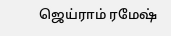ஜெய்ராம் ரமேஷ்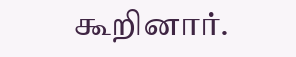கூறினார்.